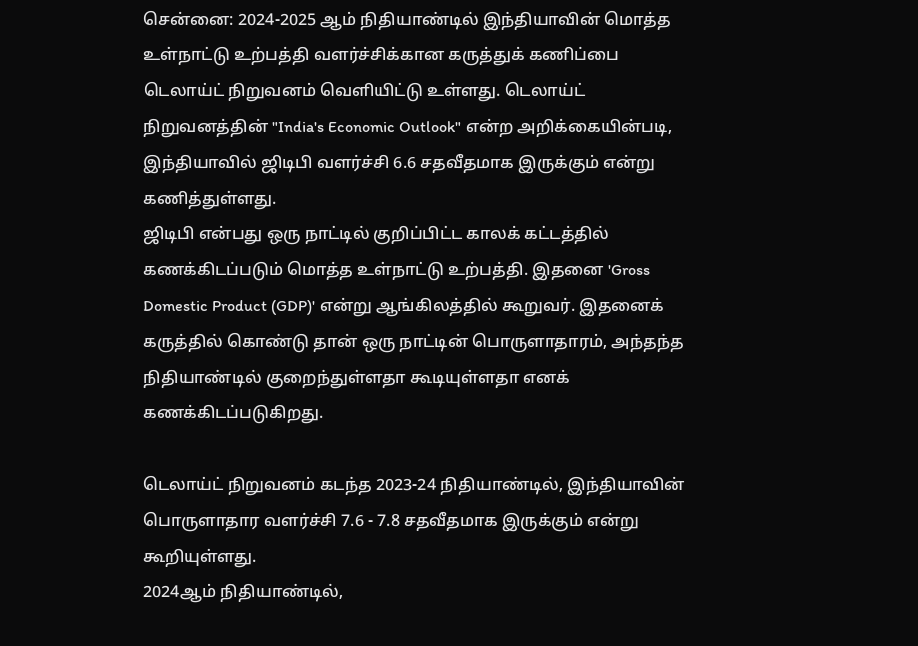சென்னை: 2024-2025 ஆம் நிதியாண்டில் இந்தியாவின் மொத்த உள்நாட்டு உற்பத்தி வளர்ச்சிக்கான கருத்துக் கணிப்பை டெலாய்ட் நிறுவனம் வெளியிட்டு உள்ளது. டெலாய்ட் நிறுவனத்தின் "India's Economic Outlook" என்ற அறிக்கையின்படி, இந்தியாவில் ஜிடிபி வளர்ச்சி 6.6 சதவீதமாக இருக்கும் என்று கணித்துள்ளது.
ஜிடிபி என்பது ஒரு நாட்டில் குறிப்பிட்ட காலக் கட்டத்தில் கணக்கிடப்படும் மொத்த உள்நாட்டு உற்பத்தி. இதனை 'Gross Domestic Product (GDP)' என்று ஆங்கிலத்தில் கூறுவர். இதனைக் கருத்தில் கொண்டு தான் ஒரு நாட்டின் பொருளாதாரம், அந்தந்த நிதியாண்டில் குறைந்துள்ளதா கூடியுள்ளதா எனக் கணக்கிடப்படுகிறது.

டெலாய்ட் நிறுவனம் கடந்த 2023-24 நிதியாண்டில், இந்தியாவின் பொருளாதார வளர்ச்சி 7.6 - 7.8 சதவீதமாக இருக்கும் என்று கூறியுள்ளது.
2024ஆம் நிதியாண்டில்,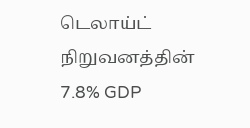டெலாய்ட் நிறுவனத்தின் 7.8% GDP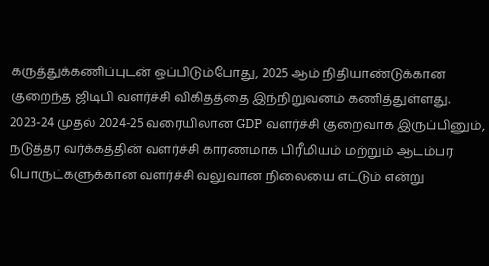கருத்துக்கணிப்புடன் ஒப்பிடும்போது, 2025 ஆம் நிதியாண்டுக்கான குறைந்த ஜிடிபி வளர்ச்சி விகிதத்தை இந்நிறுவனம் கணித்துள்ளது.
2023-24 முதல் 2024-25 வரையிலான GDP வளர்ச்சி குறைவாக இருப்பினும், நடுத்தர வர்க்கத்தின் வளர்ச்சி காரணமாக பிரீமியம் மற்றும் ஆடம்பர பொருட்களுக்கான வளர்ச்சி வலுவான நிலையை எட்டும் என்று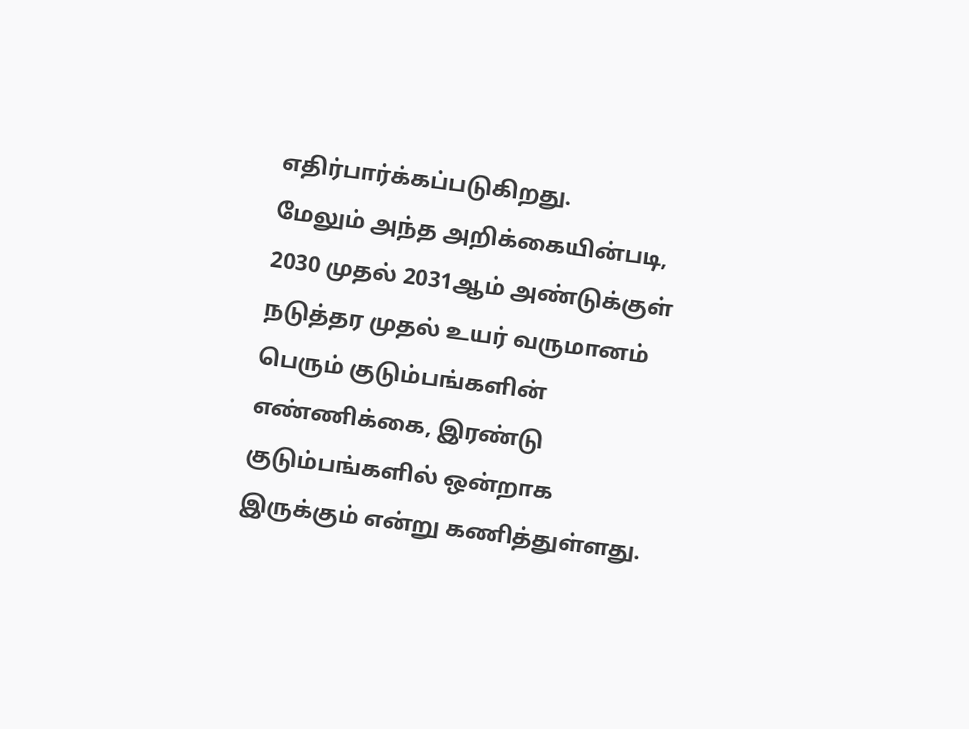எதிர்பார்க்கப்படுகிறது.
மேலும் அந்த அறிக்கையின்படி, 2030 முதல் 2031ஆம் அண்டுக்குள் நடுத்தர முதல் உயர் வருமானம் பெரும் குடும்பங்களின் எண்ணிக்கை, இரண்டு குடும்பங்களில் ஒன்றாக இருக்கும் என்று கணித்துள்ளது.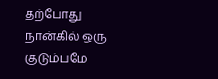தற்போது நான்கில் ஒரு குடும்பமே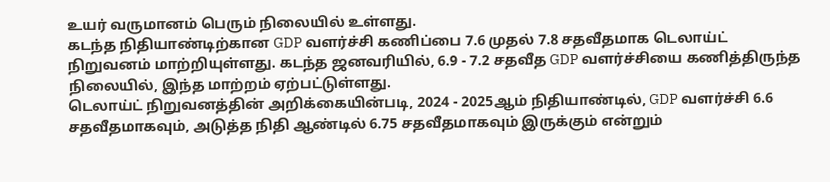உயர் வருமானம் பெரும் நிலையில் உள்ளது.
கடந்த நிதியாண்டிற்கான GDP வளர்ச்சி கணிப்பை 7.6 முதல் 7.8 சதவீதமாக டெலாய்ட் நிறுவனம் மாற்றியுள்ளது. கடந்த ஜனவரியில், 6.9 - 7.2 சதவீத GDP வளர்ச்சியை கணித்திருந்த நிலையில், இந்த மாற்றம் ஏற்பட்டுள்ளது.
டெலாய்ட் நிறுவனத்தின் அறிக்கையின்படி, 2024 - 2025ஆம் நிதியாண்டில், GDP வளர்ச்சி 6.6 சதவீதமாகவும், அடுத்த நிதி ஆண்டில் 6.75 சதவீதமாகவும் இருக்கும் என்றும்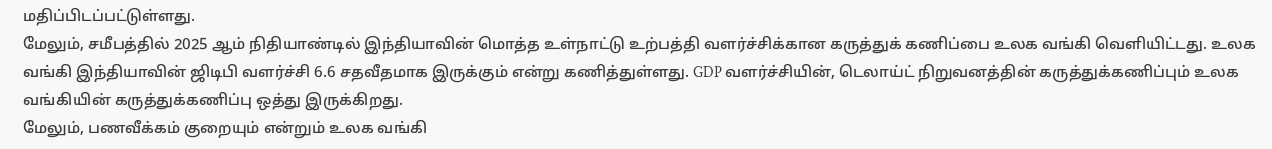மதிப்பிடப்பட்டுள்ளது.
மேலும், சமீபத்தில் 2025 ஆம் நிதியாண்டில் இந்தியாவின் மொத்த உள்நாட்டு உற்பத்தி வளர்ச்சிக்கான கருத்துக் கணிப்பை உலக வங்கி வெளியிட்டது. உலக வங்கி இந்தியாவின் ஜிடிபி வளர்ச்சி 6.6 சதவீதமாக இருக்கும் என்று கணித்துள்ளது. GDP வளர்ச்சியின், டெலாய்ட் நிறுவனத்தின் கருத்துக்கணிப்பும் உலக வங்கியின் கருத்துக்கணிப்பு ஒத்து இருக்கிறது.
மேலும், பணவீக்கம் குறையும் என்றும் உலக வங்கி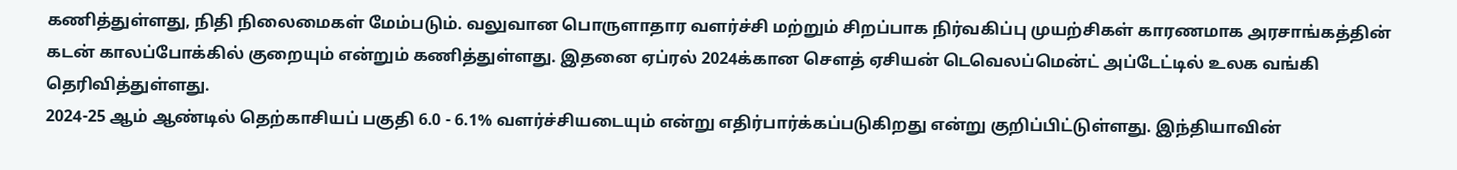கணித்துள்ளது, நிதி நிலைமைகள் மேம்படும். வலுவான பொருளாதார வளர்ச்சி மற்றும் சிறப்பாக நிர்வகிப்பு முயற்சிகள் காரணமாக அரசாங்கத்தின் கடன் காலப்போக்கில் குறையும் என்றும் கணித்துள்ளது. இதனை ஏப்ரல் 2024க்கான சௌத் ஏசியன் டெவெலப்மென்ட் அப்டேட்டில் உலக வங்கி தெரிவித்துள்ளது.
2024-25 ஆம் ஆண்டில் தெற்காசியப் பகுதி 6.0 - 6.1% வளர்ச்சியடையும் என்று எதிர்பார்க்கப்படுகிறது என்று குறிப்பிட்டுள்ளது. இந்தியாவின்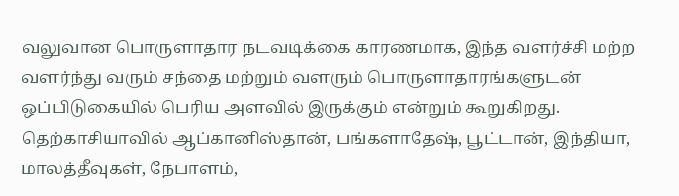வலுவான பொருளாதார நடவடிக்கை காரணமாக, இந்த வளர்ச்சி மற்ற வளர்ந்து வரும் சந்தை மற்றும் வளரும் பொருளாதாரங்களுடன் ஒப்பிடுகையில் பெரிய அளவில் இருக்கும் என்றும் கூறுகிறது. தெற்காசியாவில் ஆப்கானிஸ்தான், பங்களாதேஷ், பூட்டான், இந்தியா, மாலத்தீவுகள், நேபாளம்,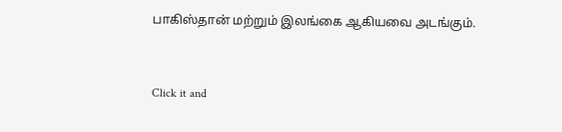பாகிஸ்தான் மற்றும் இலங்கை ஆகியவை அடங்கும்.


Click it and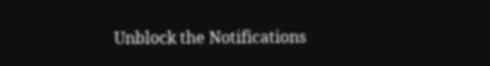Unblock the Notifications